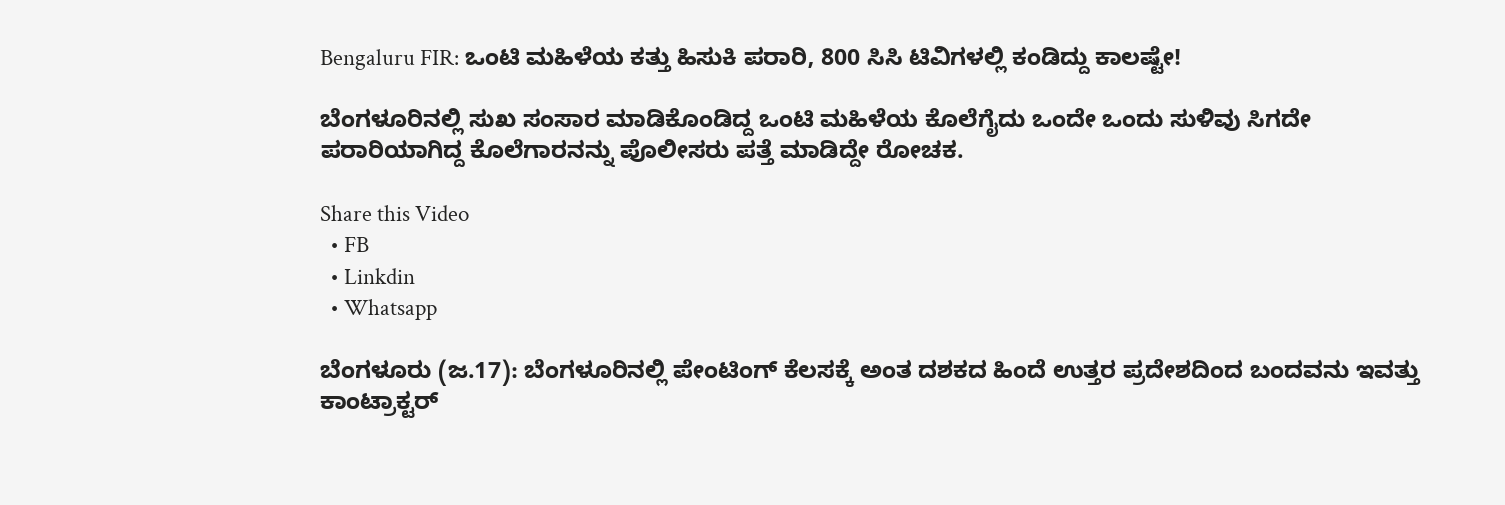Bengaluru FIR: ಒಂಟಿ ಮಹಿಳೆಯ ಕತ್ತು ಹಿಸುಕಿ ಪರಾರಿ, 800 ಸಿಸಿ ಟಿವಿಗಳಲ್ಲಿ ಕಂಡಿದ್ದು ಕಾಲಷ್ಟೇ!

ಬೆಂಗಳೂರಿನಲ್ಲಿ ಸುಖ ಸಂಸಾರ ಮಾಡಿಕೊಂಡಿದ್ದ ಒಂಟಿ ಮಹಿಳೆಯ ಕೊಲೆಗೈದು ಒಂದೇ ಒಂದು ಸುಳಿವು ಸಿಗದೇ ಪರಾರಿಯಾಗಿದ್ದ ಕೊಲೆಗಾರನನ್ನು ಪೊಲೀಸರು ಪತ್ತೆ ಮಾಡಿದ್ದೇ ರೋಚಕ.

Share this Video
  • FB
  • Linkdin
  • Whatsapp

ಬೆಂಗಳೂರು (ಜ.17): ಬೆಂಗಳೂರಿನಲ್ಲಿ ಪೇಂಟಿಂಗ್ ಕೆಲಸಕ್ಕೆ ಅಂತ ದಶಕದ ಹಿಂದೆ ಉತ್ತರ ಪ್ರದೇಶದಿಂದ ಬಂದವನು ಇವತ್ತು ಕಾಂಟ್ರಾಕ್ಟರ್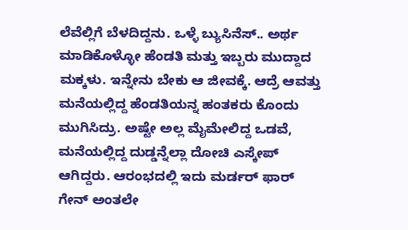ಲೆವೆಲ್ಲಿಗೆ ಬೆಳದಿದ್ದನು. ಒಳ್ಳೆ ಬ್ಯುಸಿನೆಸ್.. ಅರ್ಥ ಮಾಡಿಕೊಳ್ಳೋ ಹೆಂಡತಿ ಮತ್ತು ಇಬ್ಬರು ಮುದ್ದಾದ ಮಕ್ಕಳು. ಇನ್ನೇನು ಬೇಕು ಆ ಜೀವಕ್ಕೆ. ಆದ್ರೆ ಆವತ್ತು ಮನೆಯಲ್ಲಿದ್ದ ಹೆಂಡತಿಯನ್ನ ಹಂತಕರು ಕೊಂದು ಮುಗಿಸಿದ್ರು. ಅಷ್ಟೇ ಅಲ್ಲ ಮೈಮೇಲಿದ್ದ ಒಡವೆ, ಮನೆಯಲ್ಲಿದ್ದ ದುಡ್ಡನ್ನೆಲ್ಲಾ ದೋಚಿ ಎಸ್ಕೇಪ್ ಆಗಿದ್ದರು. ಆರಂಭದಲ್ಲಿ ಇದು ಮರ್ಡರ್ ಫಾರ್ ಗೇನ್ ಅಂತಲೇ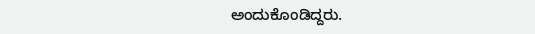ಅಂದುಕೊಂಡಿದ್ದರು.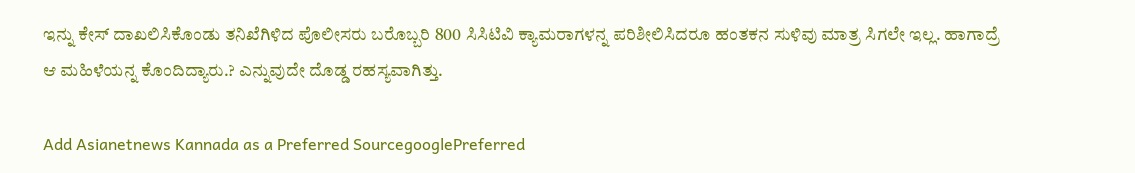ಇನ್ನು ಕೇಸ್ ದಾಖಲಿಸಿಕೊಂಡು ತನಿಖೆಗಿಳಿದ ಪೊಲೀಸರು ಬರೊಬ್ಬರಿ 800 ಸಿಸಿಟಿವಿ ಕ್ಯಾಮರಾಗಳನ್ನ ಪರಿಶೀಲಿಸಿದರೂ ಹಂತಕನ ಸುಳಿವು ಮಾತ್ರ ಸಿಗಲೇ ಇಲ್ಲ. ಹಾಗಾದ್ರೆ ಆ ಮಹಿಳೆಯನ್ನ ಕೊಂದಿದ್ಯಾರು.? ಎನ್ನುವುದೇ ದೊಡ್ಡ ರಹಸ್ಯವಾಗಿತ್ತು.

Add Asianetnews Kannada as a Preferred SourcegooglePreferred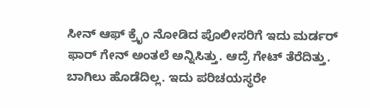ಸೀನ್ ಆಫ್ ಕ್ರೈಂ ನೋಡಿದ ಪೊಲೀಸರಿಗೆ ಇದು ಮರ್ಡರ್ ಫಾರ್ ಗೇನ್ ಅಂತಲೆ ಅನ್ನಿಸಿತ್ತು. ಆದ್ರೆ ಗೇಟ್ ತೆರೆದಿತ್ತು. ಬಾಗಿಲು ಹೊಡೆದಿಲ್ಲ. ಇದು ಪರಿಚಯಸ್ಥರೇ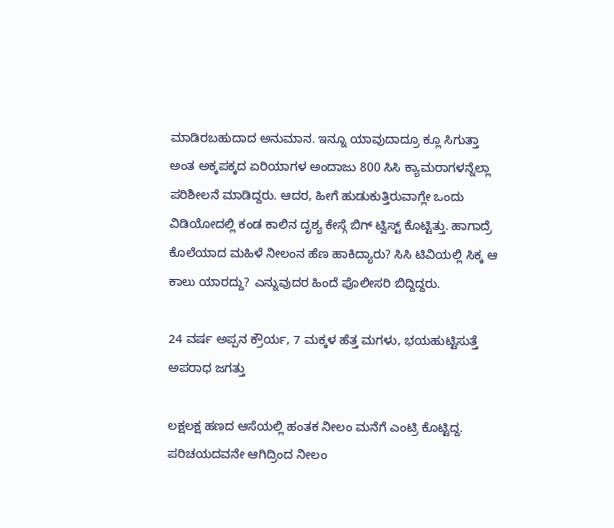ಮಾಡಿರಬಹುದಾದ ಅನುಮಾನ. ಇನ್ನೂ ಯಾವುದಾದ್ರೂ ಕ್ಲೂ ಸಿಗುತ್ತಾ ಅಂತ ಅಕ್ಕಪಕ್ಕದ ಏರಿಯಾಗಳ ಅಂದಾಜು 800 ಸಿಸಿ ಕ್ಯಾಮರಾಗಳನ್ನೆಲ್ಲಾ ಪರಿಶೀಲನೆ ಮಾಡಿದ್ದರು. ಆದರ, ಹೀಗೆ ಹುಡುಕುತ್ತಿರುವಾಗ್ಲೇ ಒಂದು ವಿಡಿಯೋದಲ್ಲಿ ಕಂಡ ಕಾಲಿನ ದೃಶ್ಯ ಕೇಸ್ಗೆ ಬಿಗ್ ಟ್ವಿಸ್ಟ್ ಕೊಟ್ಟಿತ್ತು. ಹಾಗಾದ್ರೆ ಕೊಲೆಯಾದ ಮಹಿಳೆ ನೀಲಂನ ಹೆಣ ಹಾಕಿದ್ಯಾರು? ಸಿಸಿ ಟಿವಿಯಲ್ಲಿ ಸಿಕ್ಕ ಆ ಕಾಲು ಯಾರದ್ದು? ಎನ್ನುವುದರ ಹಿಂದೆ ಪೊಲೀಸರಿ ಬಿದ್ದಿದ್ದರು.

24 ವರ್ಷ ಅಪ್ಪನ ಕ್ರೌರ್ಯ, 7 ಮಕ್ಕಳ ಹೆತ್ತ ಮಗಳು, ಭಯಹುಟ್ಟಿಸುತ್ತೆ ಅಪರಾಧ ಜಗತ್ತು

ಲಕ್ಷಲಕ್ಷ ಹಣದ ಆಸೆಯಲ್ಲಿ ಹಂತಕ ನೀಲಂ ಮನೆಗೆ ಎಂಟ್ರಿ ಕೊಟ್ಟಿದ್ದ. ಪರಿಚಯದವನೇ ಆಗಿದ್ರಿಂದ ನೀಲಂ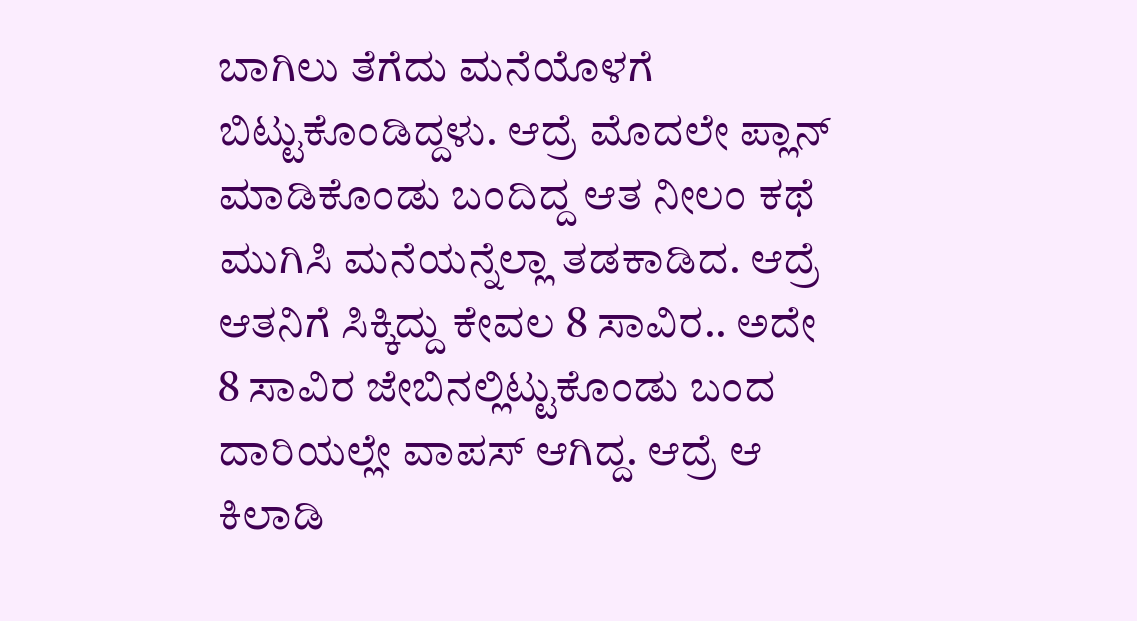ಬಾಗಿಲು ತೆಗೆದು ಮನೆಯೊಳಗೆ ಬಿಟ್ಟುಕೊಂಡಿದ್ದಳು. ಆದ್ರೆ ಮೊದಲೇ ಪ್ಲಾನ್ ಮಾಡಿಕೊಂಡು ಬಂದಿದ್ದ ಆತ ನೀಲಂ ಕಥೆ ಮುಗಿಸಿ ಮನೆಯನ್ನೆಲ್ಲಾ ತಡಕಾಡಿದ. ಆದ್ರೆ ಆತನಿಗೆ ಸಿಕ್ಕಿದ್ದು ಕೇವಲ 8 ಸಾವಿರ.. ಅದೇ 8 ಸಾವಿರ ಜೇಬಿನಲ್ಲಿಟ್ಟುಕೊಂಡು ಬಂದ ದಾರಿಯಲ್ಲೇ ವಾಪಸ್ ಆಗಿದ್ದ. ಆದ್ರೆ ಆ ಕಿಲಾಡಿ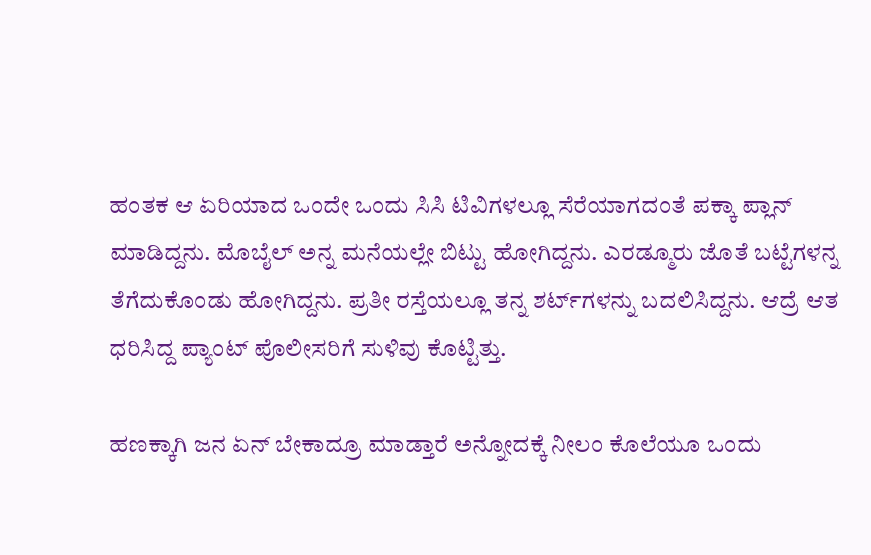ಹಂತಕ ಆ ಏರಿಯಾದ ಒಂದೇ ಒಂದು ಸಿಸಿ ಟಿವಿಗಳಲ್ಲೂ ಸೆರೆಯಾಗದಂತೆ ಪಕ್ಕಾ ಪ್ಲಾನ್ ಮಾಡಿದ್ದನು. ಮೊಬೈಲ್ ಅನ್ನ ಮನೆಯಲ್ಲೇ ಬಿಟ್ಟು ಹೋಗಿದ್ದನು. ಎರಡ್ಮೂರು ಜೊತೆ ಬಟ್ಟೆಗಳನ್ನ ತೆಗೆದುಕೊಂಡು ಹೋಗಿದ್ದನು. ಪ್ರತೀ ರಸ್ತೆಯಲ್ಲೂ ತನ್ನ ಶರ್ಟ್‌ಗಳನ್ನು ಬದಲಿಸಿದ್ದನು. ಆದ್ರೆ ಆತ ಧರಿಸಿದ್ದ ಪ್ಯಾಂಟ್ ಪೊಲೀಸರಿಗೆ ಸುಳಿವು ಕೊಟ್ಟಿತ್ತು.

ಹಣಕ್ಕಾಗಿ ಜನ ಏನ್ ಬೇಕಾದ್ರೂ ಮಾಡ್ತಾರೆ ಅನ್ನೋದಕ್ಕೆ ನೀಲಂ ಕೊಲೆಯೂ ಒಂದು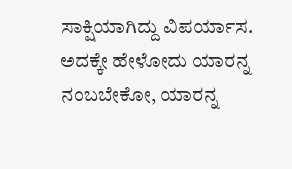ಸಾಕ್ಷಿಯಾಗಿದ್ದು ವಿಪರ್ಯಾಸ. ಅದಕ್ಕೇ ಹೇಳೋದು ಯಾರನ್ನ ನಂಬಬೇಕೋ, ಯಾರನ್ನ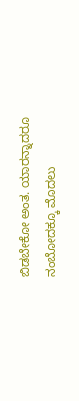ಬಿಡಬೇಕೋ ಅಂತ. ಯಾರನ್ನಾದರೂ ನಂಬೋದಕ್ಕೂ ಮೊದಲು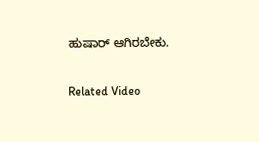ಹುಷಾರ್ ಆಗಿರಬೇಕು.

Related Video